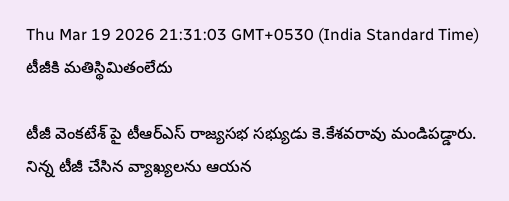Thu Mar 19 2026 21:31:03 GMT+0530 (India Standard Time)
టీజీకి మతిస్థిమితంలేదు

టీజీ వెంకటేశ్ పై టీఆర్ఎస్ రాజ్యసభ సభ్యుడు కె.కేశవరావు మండిపడ్డారు. నిన్న టీజీ చేసిన వ్యాఖ్యలను ఆయన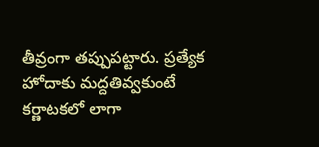తీవ్రంగా తప్పుపట్టారు. ప్రత్యేక హోదాకు మద్దతివ్వకుంటే కర్ణాటకలో లాగా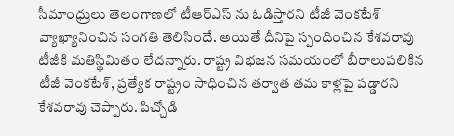సీమాంధ్రులు తెలంగాణలో టీఆర్ఎస్ ను ఓడిస్తారని టీజీ వెంకటేశ్ వ్యాఖ్యానించిన సంగతి తెలిసిందే. అయితే దీనిపై స్పందించిన కేశవరావు టీజీకి మతిస్థిమితం లేదన్నారు. రాష్ట్ర విభజన సమయంలో బీరాలుపలికిన టీజీ వెంకటేశ్, ప్రత్యేక రాష్ట్రం సాధించిన తర్వాత తమ కాళ్లపై పడ్డారని కేశవరావు చెప్పారు. పిచ్చోడి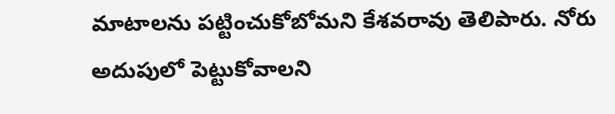మాటాలను పట్టించుకోబోమని కేశవరావు తెలిపారు. నోరు అదుపులో పెట్టుకోవాలని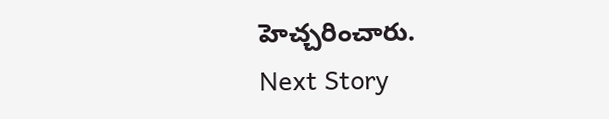హెచ్చరించారు.
Next Story